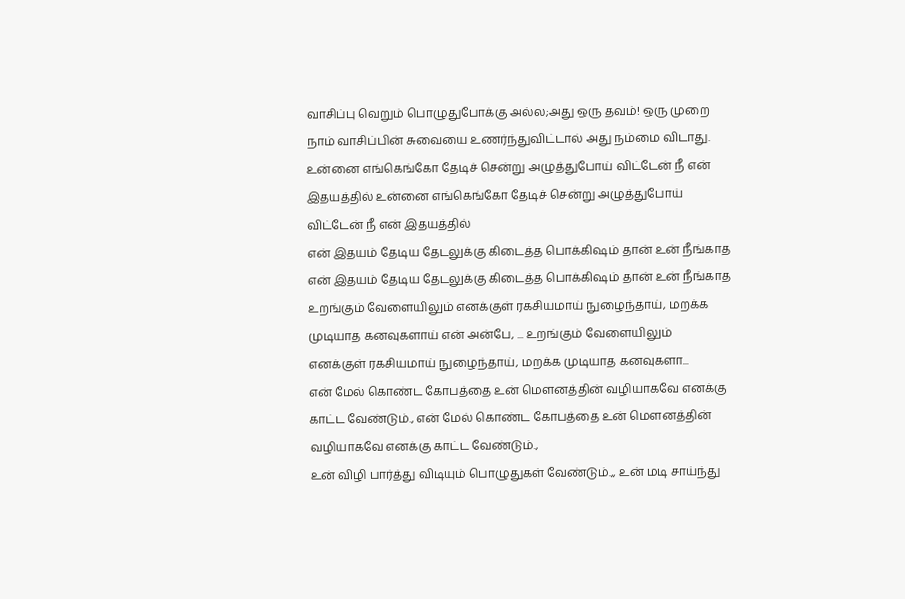வாசிப்பு வெறும் பொழுதுபோக்கு அல்ல;அது ஒரு தவம்! ஒரு முறை நாம் வாசிப்பின் சுவையை உணர்ந்துவிட்டால் அது நம்மை விடாது.
உன்னை எங்கெங்கோ தேடிச் சென்று அழுத்துபோய் விட்டேன் நீ என் இதயத்தில் உன்னை எங்கெங்கோ தேடிச் சென்று அழுத்துபோய் விட்டேன் நீ என் இதயத்தில்
என் இதயம் தேடிய தேடலுக்கு கிடைத்த பொக்கிஷம் தான் உன் நீங்காத என் இதயம் தேடிய தேடலுக்கு கிடைத்த பொக்கிஷம் தான் உன் நீங்காத
உறங்கும் வேளையிலும் எனக்குள் ரகசியமாய் நுழைந்தாய், மறக்க முடியாத கனவுகளாய் என் அன்பே, ... உறங்கும் வேளையிலும் எனக்குள் ரகசியமாய் நுழைந்தாய், மறக்க முடியாத கனவுகளா...
என் மேல் கொண்ட கோபத்தை உன் மௌனத்தின் வழியாகவே எனக்கு காட்ட வேண்டும்., என் மேல் கொண்ட கோபத்தை உன் மௌனத்தின் வழியாகவே எனக்கு காட்ட வேண்டும்.,
உன் விழி பார்த்து விடியும் பொழுதுகள் வேண்டும்.,, உன் மடி சாய்ந்து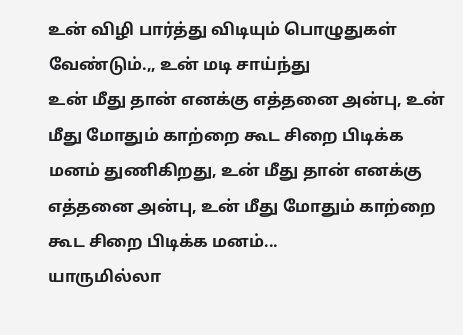உன் விழி பார்த்து விடியும் பொழுதுகள் வேண்டும்.,, உன் மடி சாய்ந்து
உன் மீது தான் எனக்கு எத்தனை அன்பு, உன் மீது மோதும் காற்றை கூட சிறை பிடிக்க மனம் துணிகிறது, உன் மீது தான் எனக்கு எத்தனை அன்பு, உன் மீது மோதும் காற்றை கூட சிறை பிடிக்க மனம்...
யாருமில்லா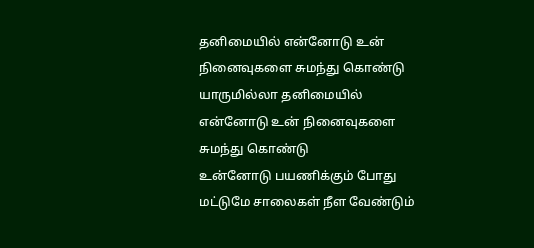தனிமையில் என்னோடு உன் நினைவுகளை சுமந்து கொண்டு யாருமில்லா தனிமையில் என்னோடு உன் நினைவுகளை சுமந்து கொண்டு
உன்னோடு பயணிக்கும் போது மட்டுமே சாலைகள் நீள வேண்டும்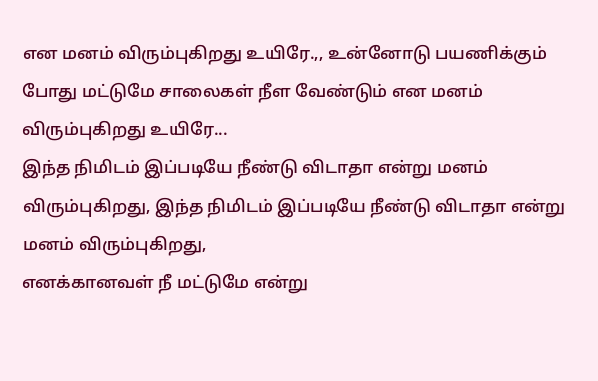என மனம் விரும்புகிறது உயிரே.,, உன்னோடு பயணிக்கும் போது மட்டுமே சாலைகள் நீள வேண்டும் என மனம் விரும்புகிறது உயிரே...
இந்த நிமிடம் இப்படியே நீண்டு விடாதா என்று மனம் விரும்புகிறது, இந்த நிமிடம் இப்படியே நீண்டு விடாதா என்று மனம் விரும்புகிறது,
எனக்கானவள் நீ மட்டுமே என்று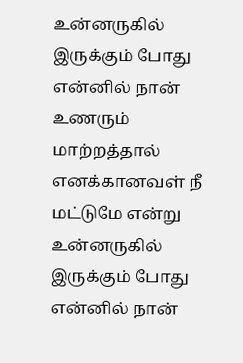உன்னருகில் இருக்கும் போது என்னில் நான் உணரும் மாற்றத்தால் எனக்கானவள் நீ மட்டுமே என்று உன்னருகில் இருக்கும் போது என்னில் நான்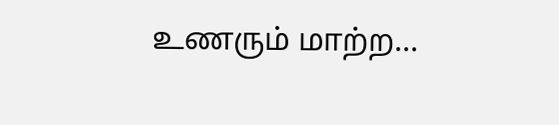உணரும் மாற்ற...